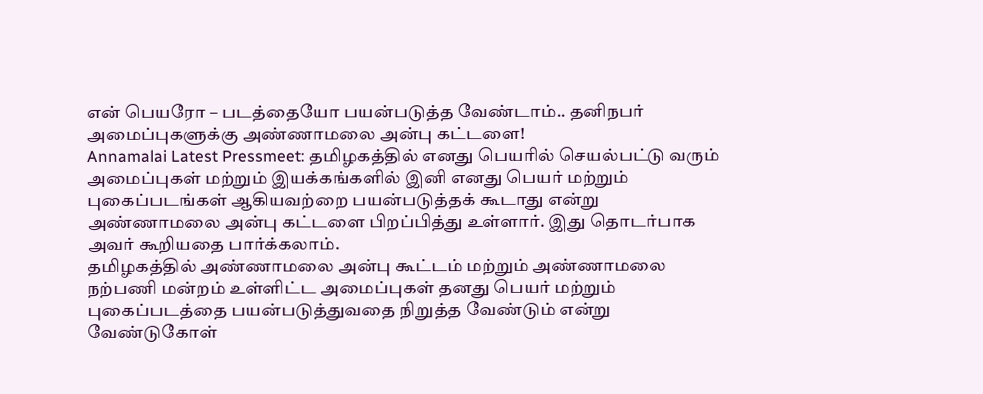என் பெயரோ – படத்தையோ பயன்படுத்த வேண்டாம்.. தனிநபர் அமைப்புகளுக்கு அண்ணாமலை அன்பு கட்டளை!
Annamalai Latest Pressmeet: தமிழகத்தில் எனது பெயரில் செயல்பட்டு வரும் அமைப்புகள் மற்றும் இயக்கங்களில் இனி எனது பெயர் மற்றும் புகைப்படங்கள் ஆகியவற்றை பயன்படுத்தக் கூடாது என்று அண்ணாமலை அன்பு கட்டளை பிறப்பித்து உள்ளார். இது தொடர்பாக அவர் கூறியதை பார்க்கலாம்.
தமிழகத்தில் அண்ணாமலை அன்பு கூட்டம் மற்றும் அண்ணாமலை நற்பணி மன்றம் உள்ளிட்ட அமைப்புகள் தனது பெயர் மற்றும் புகைப்படத்தை பயன்படுத்துவதை நிறுத்த வேண்டும் என்று வேண்டுகோள்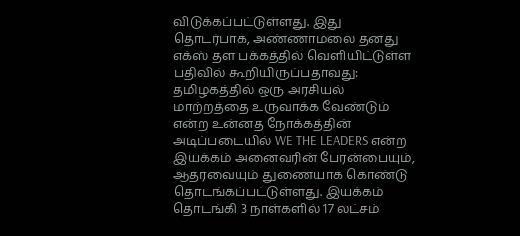விடுக்கப்பட்டுள்ளது. இது தொடர்பாக, அண்ணாமலை தனது எக்ஸ் தள பக்கத்தில் வெளியிட்டுள்ள பதிவில் கூறியிருப்பதாவது: தமிழகத்தில் ஒரு அரசியல் மாற்றத்தை உருவாக்க வேண்டும் என்ற உன்னத நோக்கத்தின் அடிப்படையில் WE THE LEADERS என்ற இயக்கம் அனைவரின் பேரன்பையும், ஆதரவையும் துணையாக கொண்டு தொடங்கப்பட்டுள்ளது. இயக்கம் தொடங்கி 3 நாள்களில் 17 லட்சம்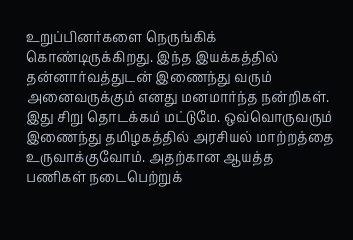உறுப்பினர்களை நெருங்கிக் கொண்டிருக்கிறது. இந்த இயக்கத்தில் தன்னார்வத்துடன் இணைந்து வரும் அனைவருக்கும் எனது மனமார்ந்த நன்றிகள். இது சிறு தொடக்கம் மட்டுமே. ஒவ்வொருவரும் இணைந்து தமிழகத்தில் அரசியல் மாற்றத்தை உருவாக்குவோம். அதற்கான ஆயத்த பணிகள் நடைபெற்றுக்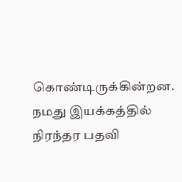கொண்டிருக்கின்றன.
நமது இயக்கத்தில் நிரந்தர பதவி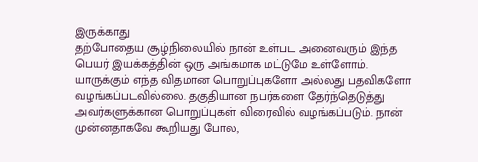இருக்காது
தற்போதைய சூழ்நிலையில் நான் உள்பட அனைவரும் இந்த பெயர் இயக்கத்தின் ஒரு அங்கமாக மட்டுமே உள்ளோம். யாருக்கும் எந்த விதமான பொறுப்புகளோ அல்லது பதவிகளோ வழங்கப்படவில்லை. தகுதியான நபர்களை தேர்ந்தெடுத்து அவர்களுக்கான பொறுப்புகள் விரைவில் வழங்கப்படும். நான் முன்னதாகவே கூறியது போல,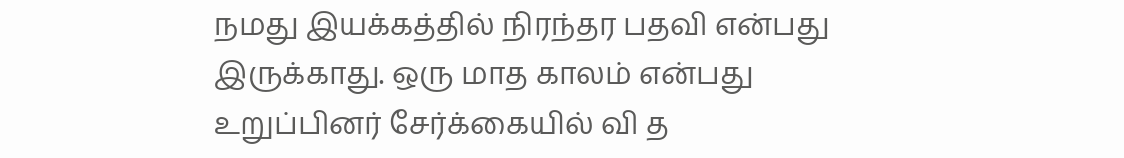நமது இயக்கத்தில் நிரந்தர பதவி என்பது இருக்காது. ஒரு மாத காலம் என்பது உறுப்பினர் சேர்க்கையில் வி த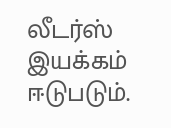லீடர்ஸ் இயக்கம் ஈடுபடும்.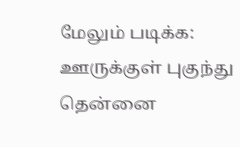மேலும் படிக்க: ஊருக்குள் புகுந்து தென்னை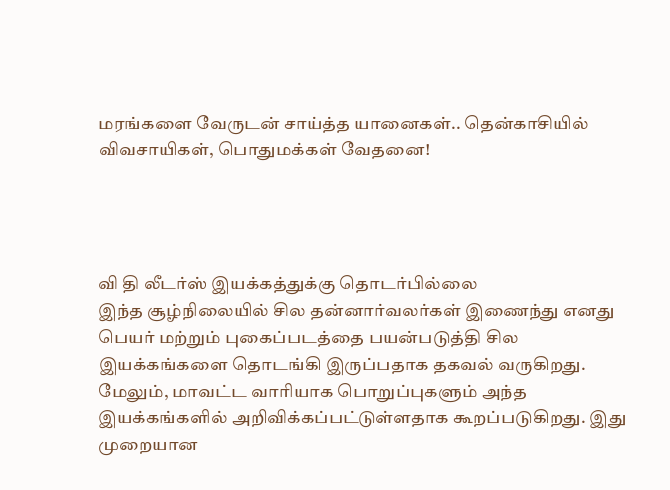மரங்களை வேருடன் சாய்த்த யானைகள்.. தென்காசியில் விவசாயிகள், பொதுமக்கள் வேதனை!




வி தி லீடர்ஸ் இயக்கத்துக்கு தொடர்பில்லை
இந்த சூழ்நிலையில் சில தன்னார்வலர்கள் இணைந்து எனது பெயர் மற்றும் புகைப்படத்தை பயன்படுத்தி சில இயக்கங்களை தொடங்கி இருப்பதாக தகவல் வருகிறது. மேலும், மாவட்ட வாரியாக பொறுப்புகளும் அந்த இயக்கங்களில் அறிவிக்கப்பட்டுள்ளதாக கூறப்படுகிறது. இது முறையான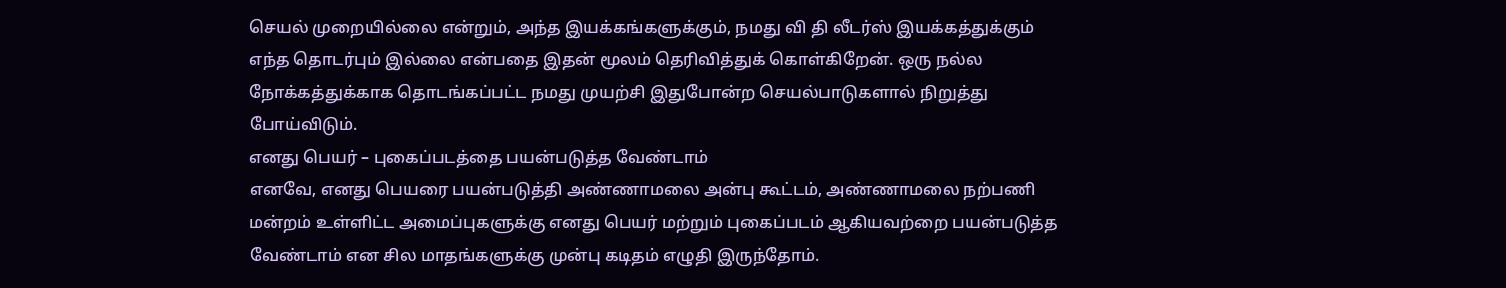செயல் முறையில்லை என்றும், அந்த இயக்கங்களுக்கும், நமது வி தி லீடர்ஸ் இயக்கத்துக்கும் எந்த தொடர்பும் இல்லை என்பதை இதன் மூலம் தெரிவித்துக் கொள்கிறேன். ஒரு நல்ல நோக்கத்துக்காக தொடங்கப்பட்ட நமது முயற்சி இதுபோன்ற செயல்பாடுகளால் நிறுத்து போய்விடும்.
எனது பெயர் – புகைப்படத்தை பயன்படுத்த வேண்டாம்
எனவே, எனது பெயரை பயன்படுத்தி அண்ணாமலை அன்பு கூட்டம், அண்ணாமலை நற்பணி மன்றம் உள்ளிட்ட அமைப்புகளுக்கு எனது பெயர் மற்றும் புகைப்படம் ஆகியவற்றை பயன்படுத்த வேண்டாம் என சில மாதங்களுக்கு முன்பு கடிதம் எழுதி இருந்தோம்.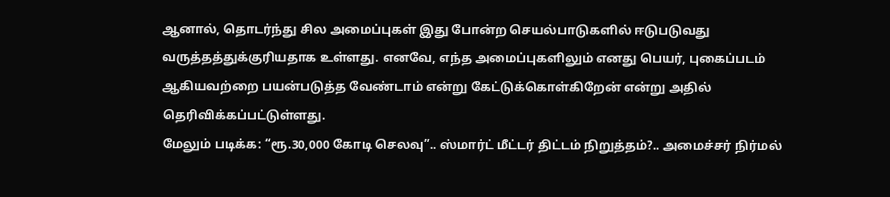ஆனால், தொடர்ந்து சில அமைப்புகள் இது போன்ற செயல்பாடுகளில் ஈடுபடுவது வருத்தத்துக்குரியதாக உள்ளது. எனவே, எந்த அமைப்புகளிலும் எனது பெயர், புகைப்படம் ஆகியவற்றை பயன்படுத்த வேண்டாம் என்று கேட்டுக்கொள்கிறேன் என்று அதில் தெரிவிக்கப்பட்டுள்ளது.
மேலும் படிக்க: “ரூ.30,000 கோடி செலவு”.. ஸ்மார்ட் மீட்டர் திட்டம் நிறுத்தம்?.. அமைச்சர் நிர்மல்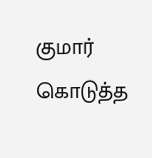குமார் கொடுத்த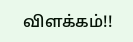விளக்கம்!!